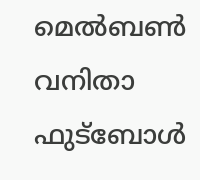മെല്‍ബണ്‍ വനിതാ ഫുട്‌ബോള്‍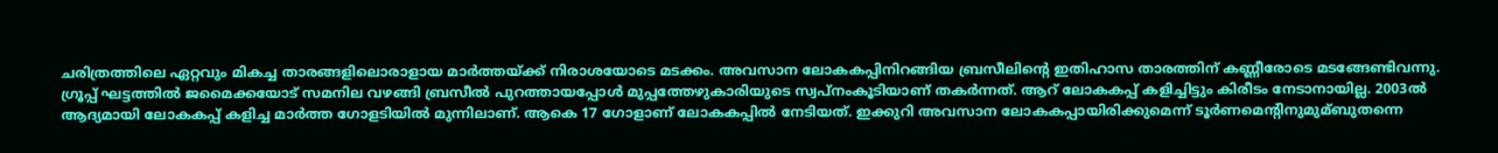ചരിത്രത്തിലെ ഏറ്റവും മികച്ച താരങ്ങളിലൊരാളായ മാര്‍ത്തയ്ക്ക് നിരാശയോടെ മടക്കം. അവസാന ലോകകപ്പിനിറങ്ങിയ ബ്രസീലിന്റെ ഇതിഹാസ താരത്തിന് കണ്ണീരോടെ മടങ്ങേണ്ടിവന്നു. ഗ്രൂപ്പ് ഘട്ടത്തില്‍ ജമൈക്കയോട് സമനില വഴങ്ങി ബ്രസീല്‍ പുറത്തായപ്പോള്‍ മുപ്പത്തേഴുകാരിയുടെ സ്വപ്‌നംകൂടിയാണ് തകര്‍ന്നത്. ആറ് ലോകകപ്പ് കളിച്ചിട്ടും കിരീടം നേടാനായില്ല. 2003ല്‍ ആദ്യമായി ലോകകപ്പ് കളിച്ച മാര്‍ത്ത ഗോളടിയില്‍ മുന്നിലാണ്. ആകെ 17 ഗോളാണ് ലോകകപ്പില്‍ നേടിയത്. ഇക്കുറി അവസാന ലോകകപ്പായിരിക്കുമെന്ന് ടൂര്‍ണമെന്റിനുമുമ്ബുതന്നെ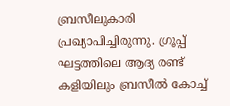ബ്രസീലുകാരി പ്രഖ്യാപിച്ചിരുന്നു. ഗ്രൂപ്പ് ഘട്ടത്തിലെ ആദ്യ രണ്ട് കളിയിലും ബ്രസീല്‍ കോച്ച്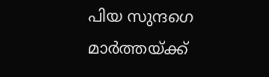പിയ സുന്ദഗെ മാര്‍ത്തയ്ക്ക്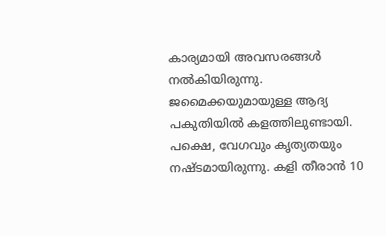കാര്യമായി അവസരങ്ങള്‍ നല്‍കിയിരുന്നു. ജമൈക്കയുമായുള്ള ആദ്യ പകുതിയില്‍ കളത്തിലുണ്ടായി. പക്ഷെ, വേഗവും കൃത്യതയും നഷ്ടമായിരുന്നു. കളി തീരാന്‍ 10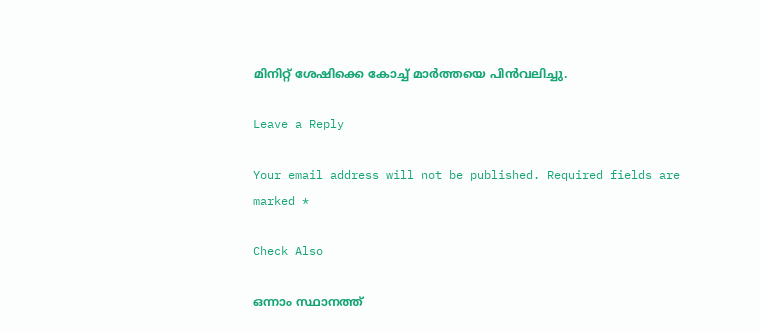മിനിറ്റ് ശേഷിക്കെ കോച്ച് മാര്‍ത്തയെ പിന്‍വലിച്ചു.

Leave a Reply

Your email address will not be published. Required fields are marked *

Check Also

ഒന്നാം സ്ഥാനത്ത്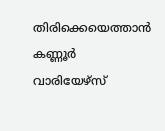തിരിക്കെയെത്താന്‍ കണ്ണൂര്‍ വാരിയേഴ്സ്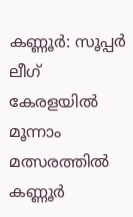കണ്ണൂര്‍: സൂപ്പര്‍ ലീഗ് കേരളയില്‍ മൂന്നാം മത്സരത്തില്‍ കണ്ണൂര്‍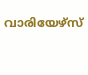വാരിയേഴ്സ്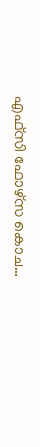എഫ്സി ഫോഴ്സ കൊച…